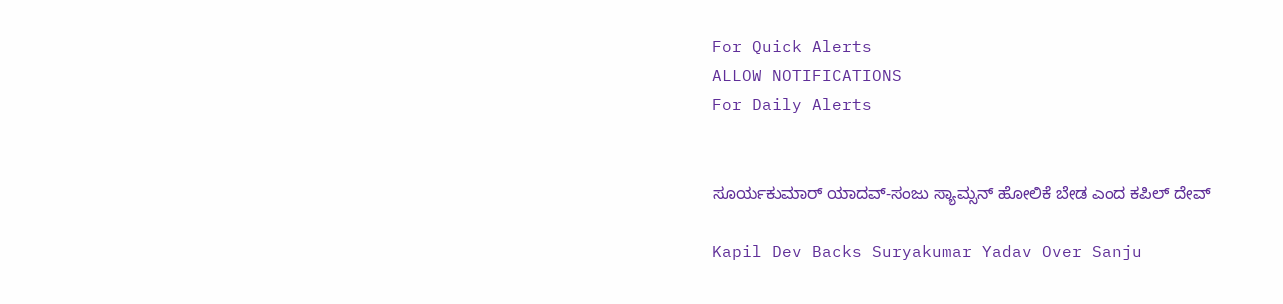For Quick Alerts
ALLOW NOTIFICATIONS
For Daily Alerts


ಸೂರ್ಯಕುಮಾರ್ ಯಾದವ್-ಸಂಜು ಸ್ಯಾಮ್ಸನ್ ಹೋಲಿಕೆ ಬೇಡ ಎಂದ ಕಪಿಲ್ ದೇವ್

Kapil Dev Backs Suryakumar Yadav Over Sanju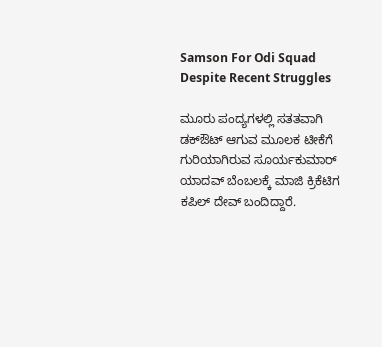Samson For Odi Squad Despite Recent Struggles

ಮೂರು ಪಂದ್ಯಗಳಲ್ಲಿ ಸತತವಾಗಿ ಡಕ್‌ಔಟ್ ಆಗುವ ಮೂಲಕ ಟೀಕೆಗೆ ಗುರಿಯಾಗಿರುವ ಸೂರ್ಯಕುಮಾರ್ ಯಾದವ್ ಬೆಂಬಲಕ್ಕೆ ಮಾಜಿ ಕ್ರಿಕೆಟಿಗ ಕಪಿಲ್ ದೇವ್ ಬಂದಿದ್ದಾರೆ.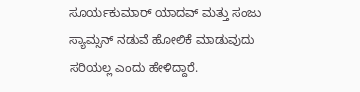ಸೂರ್ಯಕುಮಾರ್ ಯಾದವ್ ಮತ್ತು ಸಂಜು ಸ್ಯಾಮ್ಸನ್ ನಡುವೆ ಹೋಲಿಕೆ ಮಾಡುವುದು ಸರಿಯಲ್ಲ ಎಂದು ಹೇಳಿದ್ದಾರೆ.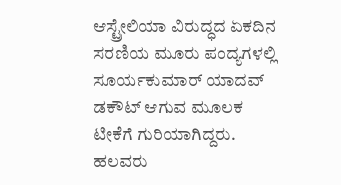ಆಸ್ಟ್ರೇಲಿಯಾ ವಿರುದ್ಧದ ಏಕದಿನ ಸರಣಿಯ ಮೂರು ಪಂದ್ಯಗಳಲ್ಲಿ ಸೂರ್ಯಕುಮಾರ್ ಯಾದವ್ ಡಕೌಟ್ ಆಗುವ ಮೂಲಕ ಟೀಕೆಗೆ ಗುರಿಯಾಗಿದ್ದರು. ಹಲವರು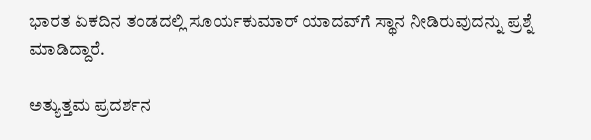ಭಾರತ ಏಕದಿನ ತಂಡದಲ್ಲಿ ಸೂರ್ಯಕುಮಾರ್ ಯಾದವ್‌ಗೆ ಸ್ಥಾನ ನೀಡಿರುವುದನ್ನು ಪ್ರಶ್ನೆ ಮಾಡಿದ್ದಾರೆ.

ಅತ್ಯುತ್ತಮ ಪ್ರದರ್ಶನ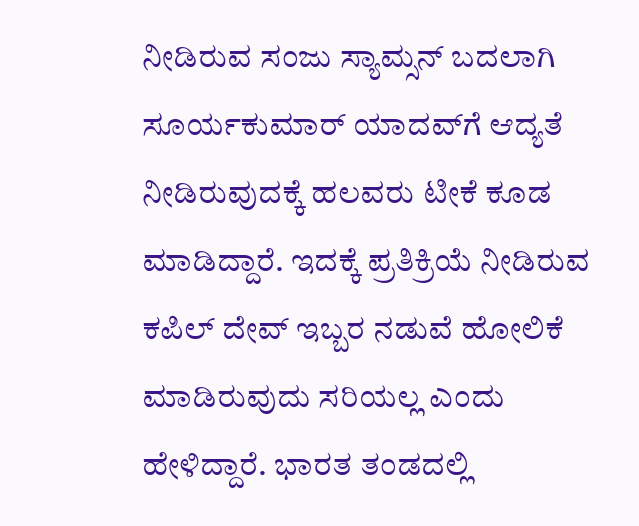ನೀಡಿರುವ ಸಂಜು ಸ್ಯಾಮ್ಸನ್ ಬದಲಾಗಿ ಸೂರ್ಯಕುಮಾರ್ ಯಾದವ್‌ಗೆ ಆದ್ಯತೆ ನೀಡಿರುವುದಕ್ಕೆ ಹಲವರು ಟೀಕೆ ಕೂಡ ಮಾಡಿದ್ದಾರೆ. ಇದಕ್ಕೆ ಪ್ರತಿಕ್ರಿಯೆ ನೀಡಿರುವ ಕಪಿಲ್ ದೇವ್ ಇಬ್ಬರ ನಡುವೆ ಹೋಲಿಕೆ ಮಾಡಿರುವುದು ಸರಿಯಲ್ಲ ಎಂದು ಹೇಳಿದ್ದಾರೆ. ಭಾರತ ತಂಡದಲ್ಲಿ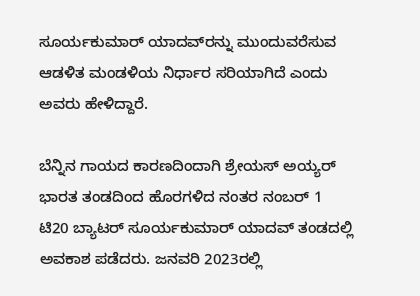ಸೂರ್ಯಕುಮಾರ್ ಯಾದವ್‌ರನ್ನು ಮುಂದುವರೆಸುವ ಆಡಳಿತ ಮಂಡಳಿಯ ನಿರ್ಧಾರ ಸರಿಯಾಗಿದೆ ಎಂದು ಅವರು ಹೇಳಿದ್ದಾರೆ.

ಬೆನ್ನಿನ ಗಾಯದ ಕಾರಣದಿಂದಾಗಿ ಶ್ರೇಯಸ್ ಅಯ್ಯರ್ ಭಾರತ ತಂಡದಿಂದ ಹೊರಗಳಿದ ನಂತರ ನಂಬರ್ 1 ಟಿ20 ಬ್ಯಾಟರ್ ಸೂರ್ಯಕುಮಾರ್ ಯಾದವ್ ತಂಡದಲ್ಲಿ ಅವಕಾಶ ಪಡೆದರು. ಜನವರಿ 2023ರಲ್ಲಿ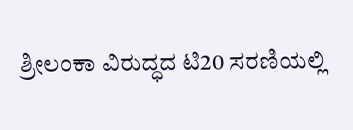ಶ್ರೀಲಂಕಾ ವಿರುದ್ಧದ ಟಿ20 ಸರಣಿಯಲ್ಲಿ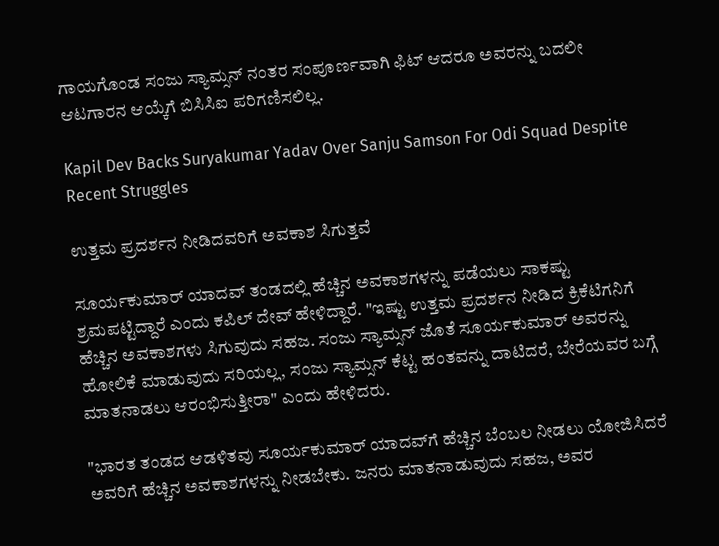ಗಾಯಗೊಂಡ ಸಂಜು ಸ್ಯಾಮ್ಸನ್ ನಂತರ ಸಂಪೂರ್ಣವಾಗಿ ಫಿಟ್ ಆದರೂ ಅವರನ್ನು ಬದಲೀ ಆಟಗಾರನ ಆಯ್ಕೆಗೆ ಬಿಸಿಸಿಐ ಪರಿಗಣಿಸಲಿಲ್ಲ.

Kapil Dev Backs Suryakumar Yadav Over Sanju Samson For Odi Squad Despite Recent Struggles

ಉತ್ತಮ ಪ್ರದರ್ಶನ ನೀಡಿದವರಿಗೆ ಅವಕಾಶ ಸಿಗುತ್ತವೆ

ಸೂರ್ಯಕುಮಾರ್ ಯಾದವ್ ತಂಡದಲ್ಲಿ ಹೆಚ್ಚಿನ ಅವಕಾಶಗಳನ್ನು ಪಡೆಯಲು ಸಾಕಷ್ಟು ಶ್ರಮಪಟ್ಟಿದ್ದಾರೆ ಎಂದು ಕಪಿಲ್ ದೇವ್ ಹೇಳಿದ್ದಾರೆ. "ಇಷ್ಟು ಉತ್ತಮ ಪ್ರದರ್ಶನ ನೀಡಿದ ಕ್ರಿಕೆಟಿಗನಿಗೆ ಹೆಚ್ಚಿನ ಅವಕಾಶಗಳು ಸಿಗುವುದು ಸಹಜ. ಸಂಜು ಸ್ಯಾಮ್ಸನ್ ಜೊತೆ ಸೂರ್ಯಕುಮಾರ್ ಅವರನ್ನು ಹೋಲಿಕೆ ಮಾಡುವುದು ಸರಿಯಲ್ಲ, ಸಂಜು ಸ್ಯಾಮ್ಸನ್ ಕೆಟ್ಟ ಹಂತವನ್ನು ದಾಟಿದರೆ, ಬೇರೆಯವರ ಬಗ್ಗೆ ಮಾತನಾಡಲು ಆರಂಭಿಸುತ್ತೀರಾ" ಎಂದು ಹೇಳಿದರು.

"ಭಾರತ ತಂಡದ ಆಡಳಿತವು ಸೂರ್ಯಕುಮಾರ್ ಯಾದವ್‌ಗೆ ಹೆಚ್ಚಿನ ಬೆಂಬಲ ನೀಡಲು ಯೋಜಿಸಿದರೆ ಅವರಿಗೆ ಹೆಚ್ಚಿನ ಅವಕಾಶಗಳನ್ನು ನೀಡಬೇಕು. ಜನರು ಮಾತನಾಡುವುದು ಸಹಜ, ಅವರ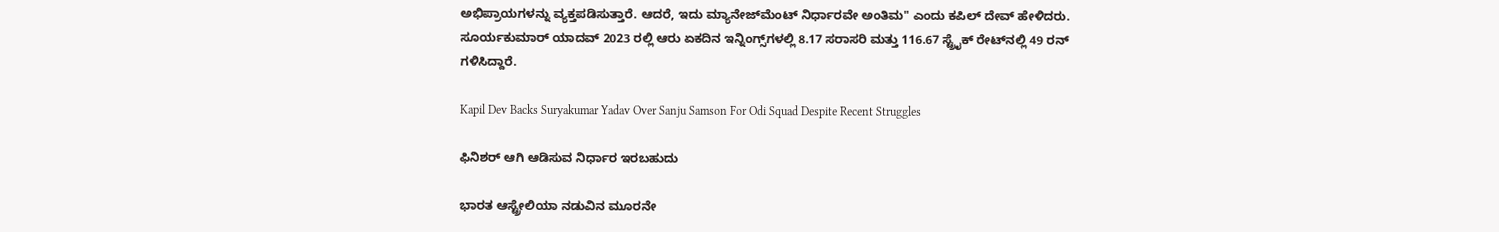ಅಭಿಪ್ರಾಯಗಳನ್ನು ವ್ಯಕ್ತಪಡಿಸುತ್ತಾರೆ. ಆದರೆ, ಇದು ಮ್ಯಾನೇಜ್‌ಮೆಂಟ್ ನಿರ್ಧಾರವೇ ಅಂತಿಮ" ಎಂದು ಕಪಿಲ್ ದೇವ್ ಹೇಳಿದರು. ಸೂರ್ಯಕುಮಾರ್ ಯಾದವ್ 2023 ರಲ್ಲಿ ಆರು ಏಕದಿನ ಇನ್ನಿಂಗ್ಸ್‌ಗಳಲ್ಲಿ 8.17 ಸರಾಸರಿ ಮತ್ತು 116.67 ಸ್ಟ್ರೈಕ್ ರೇಟ್‌ನಲ್ಲಿ 49 ರನ್ ಗಳಿಸಿದ್ದಾರೆ.

Kapil Dev Backs Suryakumar Yadav Over Sanju Samson For Odi Squad Despite Recent Struggles

ಫಿನಿಶರ್ ಆಗಿ ಆಡಿಸುವ ನಿರ್ಧಾರ ಇರಬಹುದು

ಭಾರತ ಆಸ್ಟ್ರೇಲಿಯಾ ನಡುವಿನ ಮೂರನೇ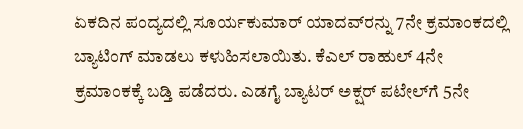ಏಕದಿನ ಪಂದ್ಯದಲ್ಲಿ ಸೂರ್ಯಕುಮಾರ್ ಯಾದವ್‌ರನ್ನು 7ನೇ ಕ್ರಮಾಂಕದಲ್ಲಿ ಬ್ಯಾಟಿಂಗ್ ಮಾಡಲು ಕಳುಹಿಸಲಾಯಿತು. ಕೆಎಲ್ ರಾಹುಲ್ 4ನೇ ಕ್ರಮಾಂಕಕ್ಕೆ ಬಡ್ತಿ ಪಡೆದರು. ಎಡಗೈ ಬ್ಯಾಟರ್ ಅಕ್ಷರ್ ಪಟೇಲ್‌ಗೆ 5ನೇ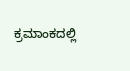ಕ್ರಮಾಂಕದಲ್ಲಿ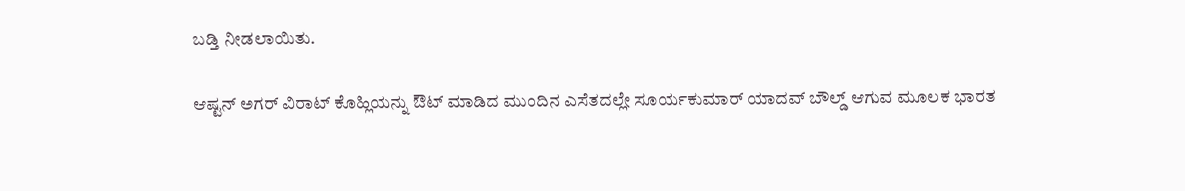ಬಡ್ತಿ ನೀಡಲಾಯಿತು.

ಆಷ್ಟನ್ ಅಗರ್ ವಿರಾಟ್ ಕೊಹ್ಲಿಯನ್ನು ಔಟ್ ಮಾಡಿದ ಮುಂದಿನ ಎಸೆತದಲ್ಲೇ ಸೂರ್ಯಕುಮಾರ್ ಯಾದವ್ ಬೌಲ್ಡ್ ಆಗುವ ಮೂಲಕ ಭಾರತ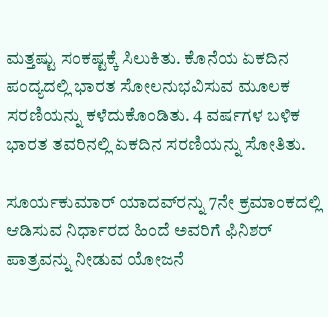ಮತ್ತಷ್ಟು ಸಂಕಷ್ಟಕ್ಕೆ ಸಿಲುಕಿತು. ಕೊನೆಯ ಏಕದಿನ ಪಂದ್ಯದಲ್ಲಿ ಭಾರತ ಸೋಲನುಭವಿಸುವ ಮೂಲಕ ಸರಣಿಯನ್ನು ಕಳೆದುಕೊಂಡಿತು. 4 ವರ್ಷಗಳ ಬಳಿಕ ಭಾರತ ತವರಿನಲ್ಲಿ ಏಕದಿನ ಸರಣಿಯನ್ನು ಸೋತಿತು.

ಸೂರ್ಯಕುಮಾರ್ ಯಾದವ್‌ರನ್ನು 7ನೇ ಕ್ರಮಾಂಕದಲ್ಲಿ ಆಡಿಸುವ ನಿರ್ಧಾರದ ಹಿಂದೆ ಅವರಿಗೆ ಫಿನಿಶರ್ ಪಾತ್ರವನ್ನು ನೀಡುವ ಯೋಜನೆ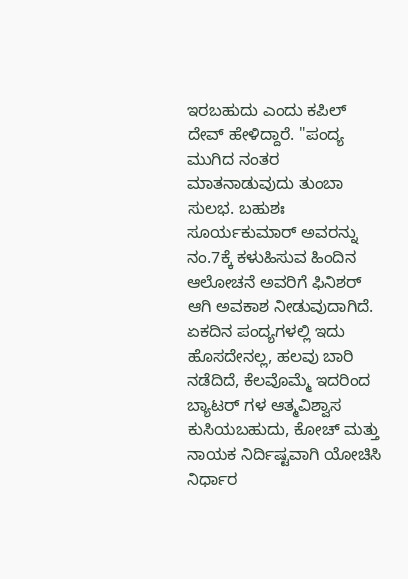ಇರಬಹುದು ಎಂದು ಕಪಿಲ್ ದೇವ್ ಹೇಳಿದ್ದಾರೆ. "ಪಂದ್ಯ ಮುಗಿದ ನಂತರ ಮಾತನಾಡುವುದು ತುಂಬಾ ಸುಲಭ. ಬಹುಶಃ ಸೂರ್ಯಕುಮಾರ್ ಅವರನ್ನು ನಂ.7ಕ್ಕೆ ಕಳುಹಿಸುವ ಹಿಂದಿನ ಆಲೋಚನೆ ಅವರಿಗೆ ಫಿನಿಶರ್ ಆಗಿ ಅವಕಾಶ ನೀಡುವುದಾಗಿದೆ. ಏಕದಿನ ಪಂದ್ಯಗಳಲ್ಲಿ ಇದು ಹೊಸದೇನಲ್ಲ, ಹಲವು ಬಾರಿ ನಡೆದಿದೆ, ಕೆಲವೊಮ್ಮೆ ಇದರಿಂದ ಬ್ಯಾಟರ್ ಗಳ ಆತ್ಮವಿಶ್ವಾಸ ಕುಸಿಯಬಹುದು, ಕೋಚ್ ಮತ್ತು ನಾಯಕ ನಿರ್ದಿಷ್ಟವಾಗಿ ಯೋಚಿಸಿ ನಿರ್ಧಾರ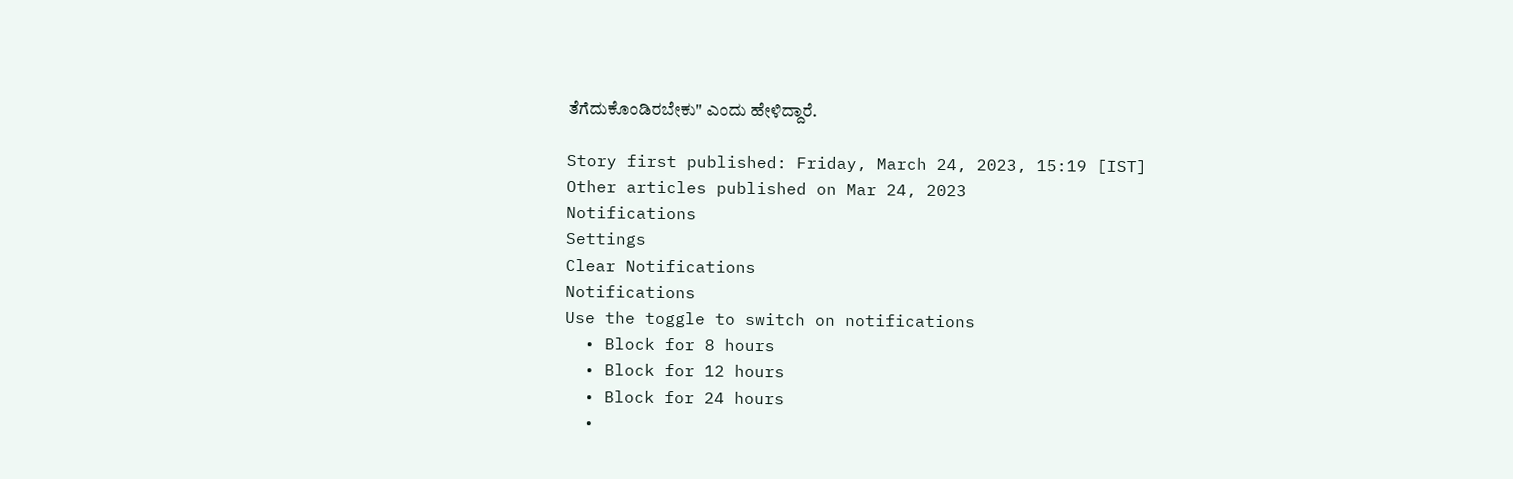ತೆಗೆದುಕೊಂಡಿರಬೇಕು" ಎಂದು ಹೇಳಿದ್ದಾರೆ.

Story first published: Friday, March 24, 2023, 15:19 [IST]
Other articles published on Mar 24, 2023
Notifications
Settings
Clear Notifications
Notifications
Use the toggle to switch on notifications
  • Block for 8 hours
  • Block for 12 hours
  • Block for 24 hours
  •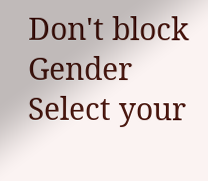Don't block
Gender
Select your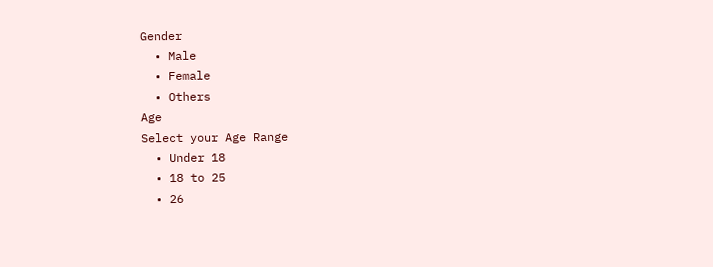Gender
  • Male
  • Female
  • Others
Age
Select your Age Range
  • Under 18
  • 18 to 25
  • 26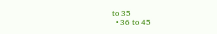to 35
  • 36 to 45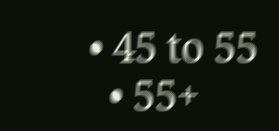• 45 to 55
  • 55+